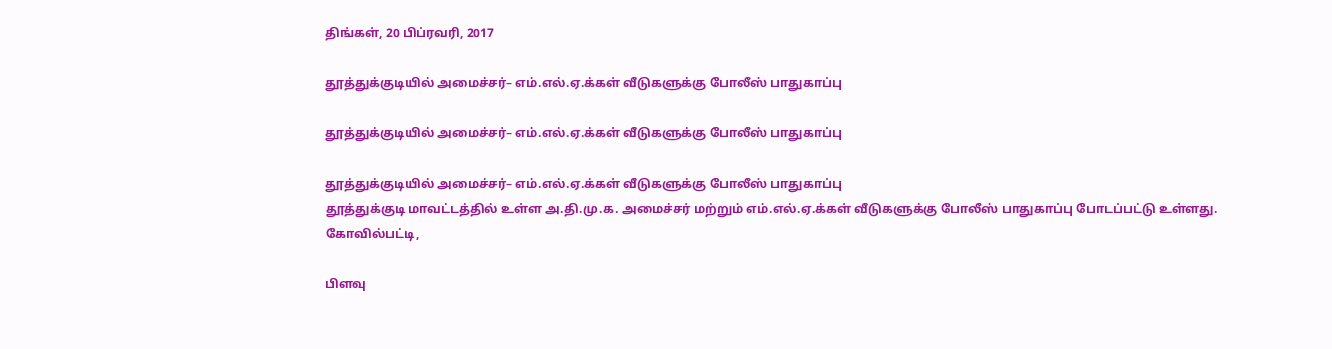திங்கள், 20 பிப்ரவரி, 2017

தூத்துக்குடியில் அமைச்சர்– எம்.எல்.ஏ.க்கள் வீடுகளுக்கு போலீஸ் பாதுகாப்பு

தூத்துக்குடியில் அமைச்சர்– எம்.எல்.ஏ.க்கள் வீடுகளுக்கு போலீஸ் பாதுகாப்பு

தூத்துக்குடியில் அமைச்சர்– எம்.எல்.ஏ.க்கள் வீடுகளுக்கு போலீஸ் பாதுகாப்பு
தூத்துக்குடி மாவட்டத்தில் உள்ள அ.தி.மு.க. அமைச்சர் மற்றும் எம்.எல்.ஏ.க்கள் வீடுகளுக்கு போலீஸ் பாதுகாப்பு போடப்பட்டு உள்ளது.
கோவில்பட்டி,

பிளவு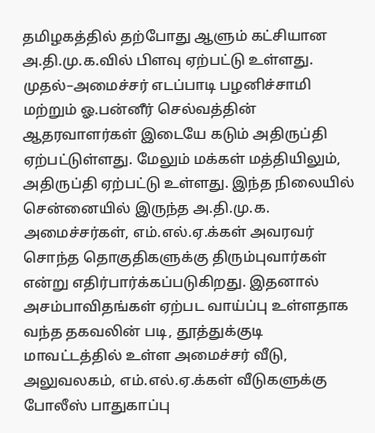தமிழகத்தில் தற்போது ஆளும் கட்சியான அ.தி.மு.க.வில் பிளவு ஏற்பட்டு உள்ளது. முதல்–அமைச்சர் எடப்பாடி பழனிச்சாமி மற்றும் ஓ.பன்னீர் செல்வத்தின் ஆதரவாளர்கள் இடையே கடும் அதிருப்தி ஏற்பட்டுள்ளது. மேலும் மக்கள் மத்தியிலும், அதிருப்தி ஏற்பட்டு உள்ளது. இந்த நிலையில் சென்னையில் இருந்த அ.தி.மு.க. அமைச்சர்கள், எம்.எல்.ஏ.க்கள் அவரவர் சொந்த தொகுதிகளுக்கு திரும்புவார்கள் என்று எதிர்பார்க்கப்படுகிறது. இதனால் அசம்பாவிதங்கள் ஏற்பட வாய்ப்பு உள்ளதாக வந்த தகவலின் படி, தூத்துக்குடி மாவட்டத்தில் உள்ள அமைச்சர் வீடு, அலுவலகம், எம்.எல்.ஏ.க்கள் வீடுகளுக்கு போலீஸ் பாதுகாப்பு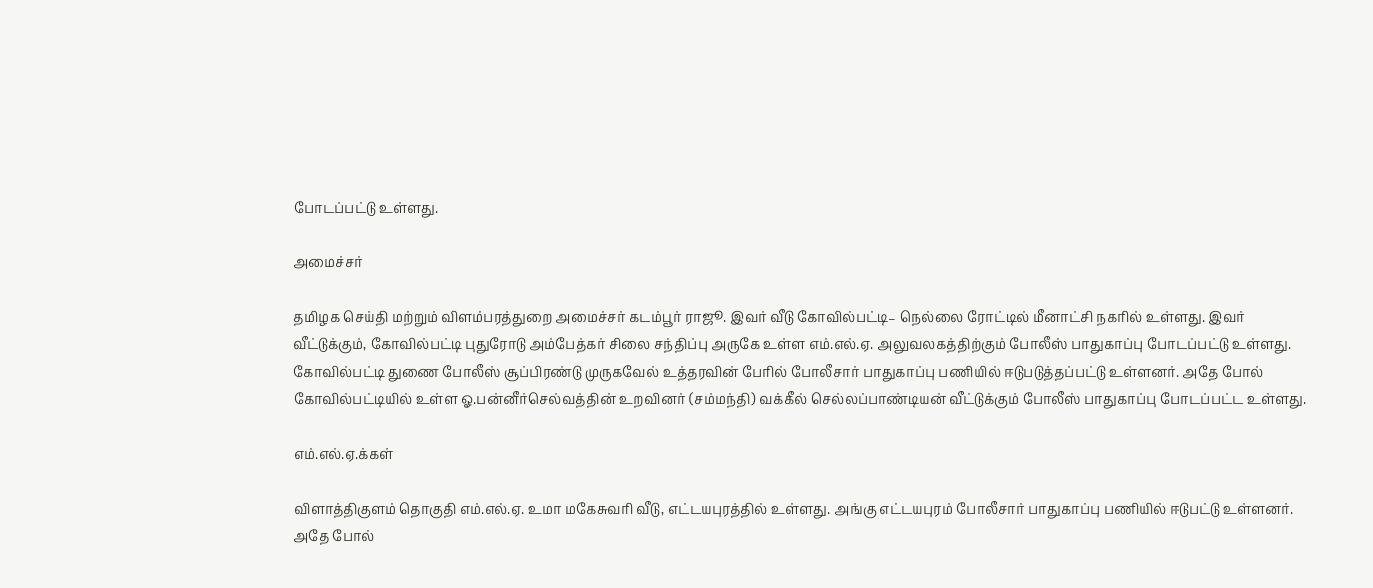போடப்பட்டு உள்ளது.

அமைச்சர்

தமிழக செய்தி மற்றும் விளம்பரத்துறை அமைச்சர் கடம்பூர் ராஜூ. இவர் வீடு கோவில்பட்டி– நெல்லை ரோட்டில் மீனாட்சி நகரில் உள்ளது. இவர் வீட்டுக்கும், கோவில்பட்டி புதுரோடு அம்பேத்கர் சிலை சந்திப்பு அருகே உள்ள எம்.எல்.ஏ. அலுவலகத்திற்கும் போலீஸ் பாதுகாப்பு போடப்பட்டு உள்ளது. கோவில்பட்டி துணை போலீஸ் சூப்பிரண்டு முருகவேல் உத்தரவின் பேரில் போலீசார் பாதுகாப்பு பணியில் ஈடுபடுத்தப்பட்டு உள்ளனர். அதே போல் கோவில்பட்டியில் உள்ள ஓ.பன்னீர்செல்வத்தின் உறவினர் (சம்மந்தி) வக்கீல் செல்லப்பாண்டியன் வீட்டுக்கும் போலீஸ் பாதுகாப்பு போடப்பட்ட உள்ளது.

எம்.எல்.ஏ.க்கள்

விளாத்திகுளம் தொகுதி எம்.எல்.ஏ. உமா மகேசுவரி வீடு, எட்டயபுரத்தில் உள்ளது. அங்கு எட்டயபுரம் போலீசார் பாதுகாப்பு பணியில் ஈடுபட்டு உள்ளனர். அதே போல்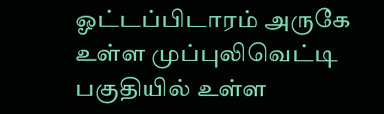ஓட்டப்பிடாரம் அருகே உள்ள முப்புலிவெட்டி பகுதியில் உள்ள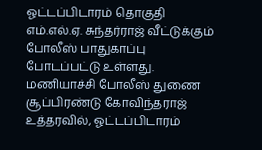ஓட்டப்பிடாரம் தொகுதி எம்.எல்.ஏ. சுந்தர்ராஜ் வீட்டுக்கும் போலீஸ் பாதுகாப்பு போடப்பட்டு உள்ளது. மணியாச்சி போலீஸ் துணை சூப்பிரண்டு கோவிந்தராஜ் உத்தரவில், ஓட்டப்பிடாரம்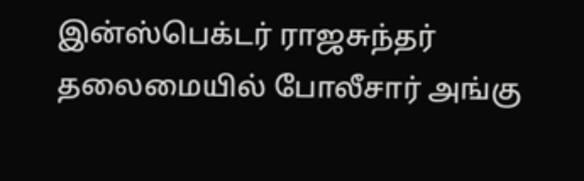இன்ஸ்பெக்டர் ராஜசுந்தர் தலைமையில் போலீசார் அங்கு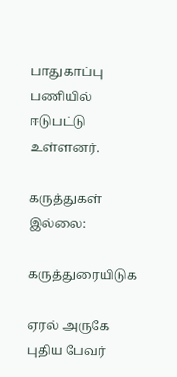பாதுகாப்பு பணியில் ஈடுபட்டு உள்ளனர்.

கருத்துகள் இல்லை:

கருத்துரையிடுக

ஏரல் அருகே புதிய பேவர்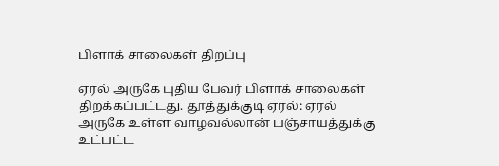பிளாக் சாலைகள் திறப்பு

ஏரல் அருகே புதிய பேவர் பிளாக் சாலைகள் திறக்கப்பட்டது. தூத்துக்குடி ஏரல்: ஏரல் அருகே உள்ள வாழவல்லான் பஞ்சாயத்துக்கு உட்பட்ட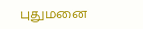புதுமனை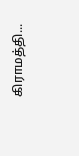கிராமத்தி...